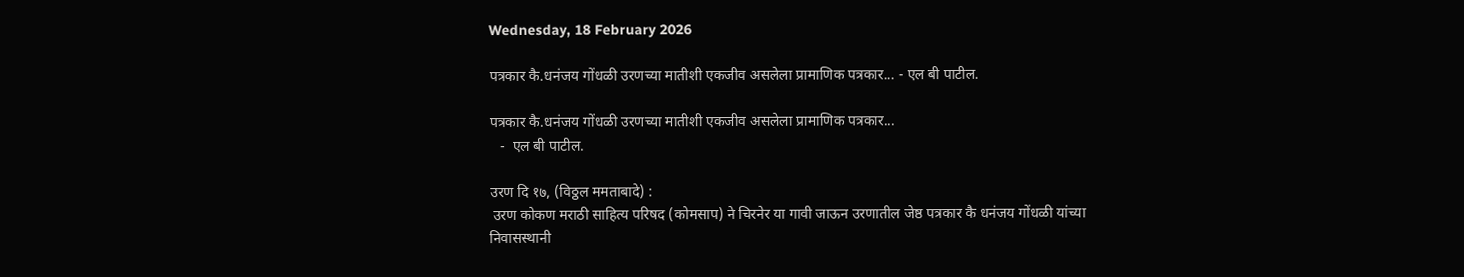Wednesday, 18 February 2026

पत्रकार कै.धनंजय गोंधळी उरणच्या मातीशी एकजीव असलेला प्रामाणिक पत्रकार... - एल बी पाटील.

पत्रकार कै.धनंजय गोंधळी उरणच्या मातीशी एकजीव असलेला प्रामाणिक पत्रकार...
   -  एल बी पाटील.

उरण दि १७, (विठ्ठल ममताबादे) :
 उरण कोकण मराठी साहित्य परिषद (कोमसाप) ने चिरनेर या गावी जाऊन उरणातील जेष्ठ पत्रकार कै धनंजय गोंधळी यांच्या निवासस्थानी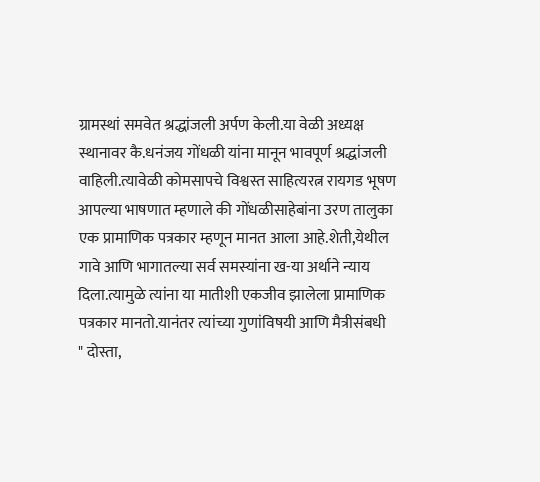ग्रामस्थां समवेत श्रद्धांजली अर्पण केली.या वेळी अध्यक्ष स्थानावर कै.धनंजय गोंधळी यांना मानून भावपूर्ण श्रद्धांजली वाहिली.त्यावेळी कोमसापचे विश्वस्त साहित्यरत्न रायगड भूषण आपल्या भाषणात म्हणाले की गोंधळीसाहेबांना उरण तालुका एक प्रामाणिक पत्रकार म्हणून मानत आला आहे.शेती,येथील गावे आणि भागातल्या सर्व समस्यांना ख-या अर्थाने न्याय दिला.त्यामुळे त्यांना या मातीशी एकजीव झालेला प्रामाणिक पत्रकार मानतो.यानंतर त्यांच्या गुणांविषयी आणि मैत्रीसंबधी
" दोस्ता,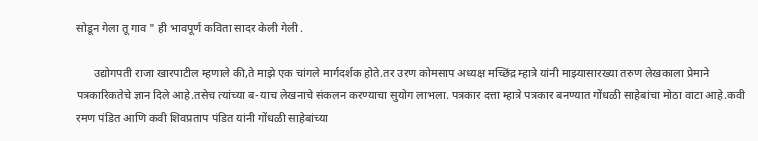सोडून गेला तू गाव " ही भावपूर्ण कविता सादर केली गेली .

      उद्योगपती राजा खारपाटील म्हणाले की,ते माझे एक चांगले मार्गदर्शक होते.तर उरण कोमसाप अध्यक्ष मच्छिंद्र म्हात्रे यांनी माझ्यासारख्या तरुण लेखकाला प्रेमाने पत्रकारिकतेचे ज्ञान दिले आहे.तसेच त्यांच्या ब-याच लेखनाचे संकलन करण्याचा सुयोग लाभला. पत्रकार दत्ता म्हात्रे पत्रकार बनण्यात गोंधळी साहेबांचा मोठा वाटा आहे.कवी रमण पंडित आणि कवी शिवप्रताप पंडित यांनी गोंधळी साहेबांच्या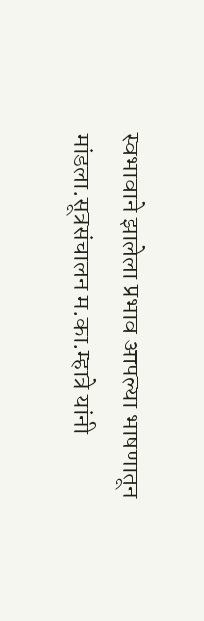स्वभावाने झालेला प्रभाव आपल्या भाषणातून मांडला.सूत्रसंचालन म.का.म्हात्रे यांनी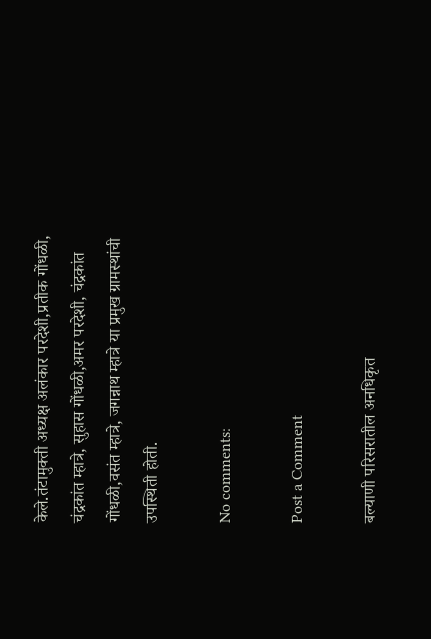केले.तंटामुक्ती अध्यक्ष अलंकार परदेशी,प्रतीक गोंधळी, चंद्रकांत म्हात्रे, सुहास गोंधळी,अमर परदेशी, चंद्रकांत गोंधळी,वसंत म्हात्रे, जगन्नाथ म्हात्रे या प्रमुख ग्रामस्थांची उपस्थिती होती.

No comments:

Post a Comment

बल्याणी परिसरातील अनधिकृत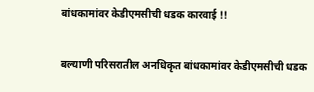बांधकामांवर केडीएमसीची धडक कारवाई !!

बल्याणी परिसरातील अनधिकृत बांधकामांवर केडीएमसीची धडक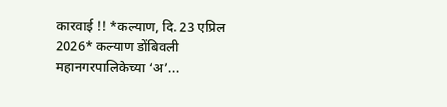कारवाई !! *कल्याण, दि. 23 एप्रिल 2026* कल्याण डोंबिवली महानगरपालिकेच्या ‘अ’...